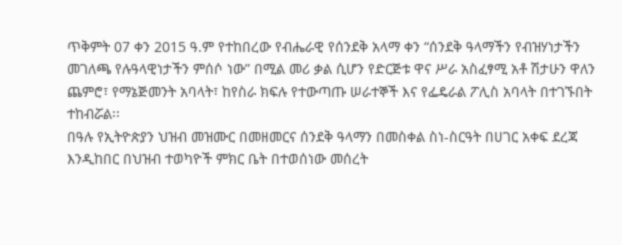ጥቅምት 07 ቀን 2015 ዓ.ም የተከበረው የብሔራዊ የሰንደቅ አላማ ቀን “ሰንደቅ ዓላማችን የብዝሃነታችን መገለጫ የሉዓላዊነታችን ምሰሶ ነው” በሚል መሪ ቃል ሲሆን የድርጅቱ ዋና ሥራ አስፈፃሚ አቶ ሽታሁን ዋለን ጨምሮ፣ የማኔጅመንት አባላት፣ ከየስራ ክፍሉ የተውጣጡ ሠራተኞች እና የፌዴራል ፖሊስ አባላት በተገኙበት ተከብሯል፡፡
በዓሉ የኢትዮጵያን ህዝብ መዝሙር በመዘመርና ሰንደቅ ዓላማን በመስቀል ስነ-ስርዓት በሀገር አቀፍ ደረጃ እንዲከበር በህዝብ ተወካዮች ምክር ቤት በተወሰነው መሰረት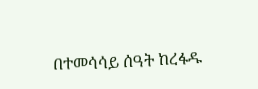በተመሳሳይ ሰዓት ከረፋዱ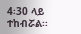4፡30 ላይ ተከብሯል፡፡